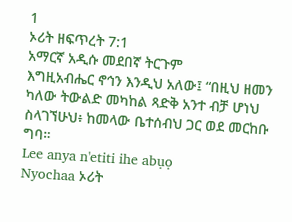1
ኦሪት ዘፍጥረት 7:1
አማርኛ አዲሱ መደበኛ ትርጉም
እግዚአብሔር ኖኅን እንዲህ አለው፤ “በዚህ ዘመን ካለው ትውልድ መካከል ጻድቅ አንተ ብቻ ሆነህ ስላገኘሁህ፥ ከመላው ቤተሰብህ ጋር ወደ መርከቡ ግባ።
Lee anya n'etiti ihe abụọ
Nyochaa ኦሪት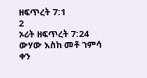ዘፍጥረት 7:1
2
ኦሪት ዘፍጥረት 7:24
ውሃው እስከ መቶ ኀምሳ ቀን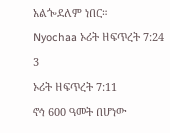አልጐደለም ነበር።
Nyochaa ኦሪት ዘፍጥረት 7:24
3
ኦሪት ዘፍጥረት 7:11
ኖኅ 600 ዓመት በሆነው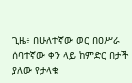ጊዜ፥ በሁለተኛው ወር በዐሥራ ሰባተኛው ቀን ላይ ከምድር በታች ያለው የታላቁ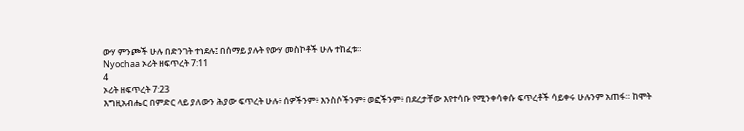ውሃ ምንጮች ሁሉ በድንገት ተነደሉ፤ በሰማይ ያሉት የውሃ መስኮቶች ሁሉ ተከፈቱ።
Nyochaa ኦሪት ዘፍጥረት 7:11
4
ኦሪት ዘፍጥረት 7:23
እግዚአብሔር በምድር ላይ ያለውን ሕያው ፍጥረት ሁሉ፥ ሰዎችንም፥ እንስሶችንም፥ ወፎችንም፥ በደረታቸው እየተሳቡ የሚንቀሳቀሱ ፍጥረቶች ሳይቀሩ ሁሉንም አጠፋ። ከሞት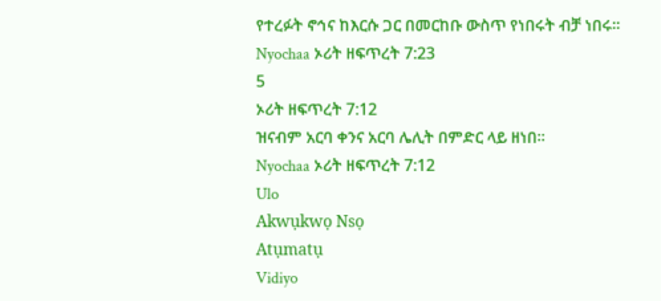የተረፉት ኖኅና ከእርሱ ጋር በመርከቡ ውስጥ የነበሩት ብቻ ነበሩ።
Nyochaa ኦሪት ዘፍጥረት 7:23
5
ኦሪት ዘፍጥረት 7:12
ዝናብም አርባ ቀንና አርባ ሌሊት በምድር ላይ ዘነበ።
Nyochaa ኦሪት ዘፍጥረት 7:12
Ulo
Akwụkwọ Nsọ
Atụmatụ
Vidiyo